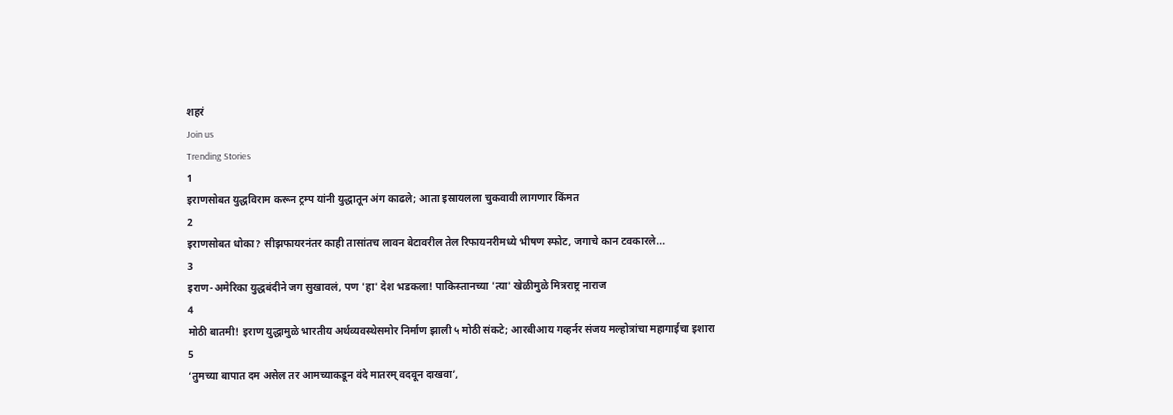शहरं
Join us
Trending Stories
1
इराणसोबत युद्धविराम करून ट्रम्प यांनी युद्धातून अंग काढले; आता इस्रायलला चुकवावी लागणार किंमत
2
इराणसोबत धोका? सीझफायरनंतर काही तासांतच लावन बेटावरील तेल रिफायनरीमध्ये भीषण स्फोट, जगाचे कान टवकारले...
3
इराण-अमेरिका युद्धबंदीने जग सुखावलं, पण 'हा' देश भडकला! पाकिस्तानच्या 'त्या' खेळीमुळे मित्रराष्ट्र नाराज
4
मोठी बातमी! इराण युद्धामुळे भारतीय अर्थव्यवस्थेसमोर निर्माण झाली ५ मोठी संकटे; आरबीआय गव्हर्नर संजय मल्होत्रांचा महागाईचा इशारा
5
‘तुमच्या बापात दम असेल तर आमच्याकडून वंदे मातरम् वदवून दाखवा’,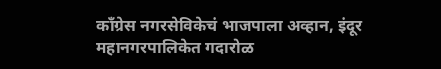काँग्रेस नगरसेविकेचं भाजपाला अव्हान, इंदूर महानगरपालिकेत गदारोळ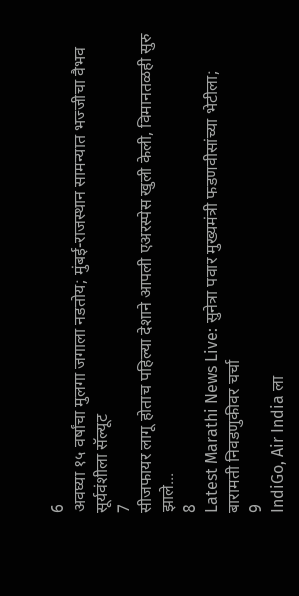6
अवघ्या १५ वर्षांचा मुलगा जगाला नडतोय; मुंबई-राजस्थान सामन्यात भज्जीचा वैभव सूर्यवंशीला सॅल्यूट
7
सीजफायर लागू होताच पहिल्या देशाने आपली एअरस्पेस खुली केली, विमानतळही सुरु झाले...
8
Latest Marathi News Live: सुनेत्रा पवार मुख्यमंत्री फडणवीसांच्या भेटीला; बारामती निवडणुकीवर चर्चा
9
IndiGo, Air India ला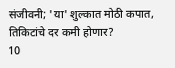संजीवनी; 'या' शुल्कात मोठी कपात, तिकिटांचे दर कमी होणार?
10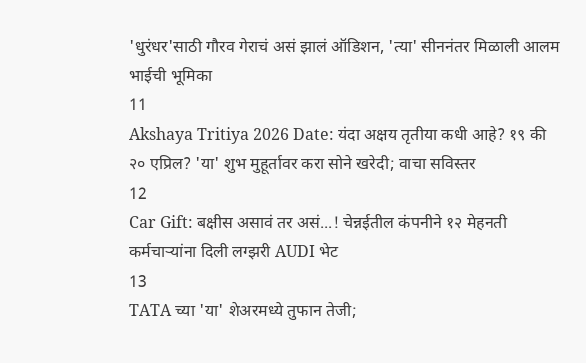'धुरंधर'साठी गौरव गेराचं असं झालं ऑडिशन, 'त्या' सीननंतर मिळाली आलम भाईची भूमिका
11
Akshaya Tritiya 2026 Date: यंदा अक्षय तृतीया कधी आहे? १९ की २० एप्रिल? 'या' शुभ मुहूर्तावर करा सोने खरेदी; वाचा सविस्तर
12
Car Gift: बक्षीस असावं तर असं...! चेन्नईतील कंपनीने १२ मेहनती कर्मचाऱ्यांना दिली लग्झरी AUDI भेट
13
TATA च्या 'या' शेअरमध्ये तुफान तेजी;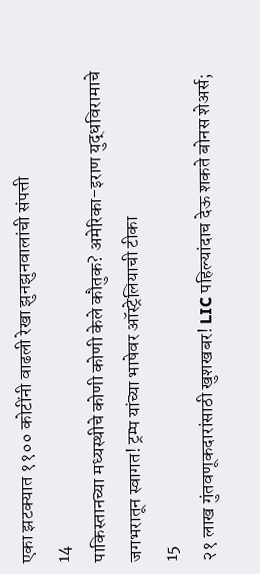एका झटक्यात ११०० कोटींनी वाढली रेखा झुनझुनवालांची संपत्ती
14
पाकिस्तानच्या मध्यस्थीचे कोणी कोणी केले कौतुक? अमेरिका-इराण युद्धविरामाचे जगभरातून स्वागत! ट्रम्प यांच्या भाषेवर ऑस्ट्रेलियाची टीका
15
२१ लाख गुंतवणूकदारांसाठी खुशखबर! LIC पहिल्यांदाच देऊ शकते बोनस शेअर्स;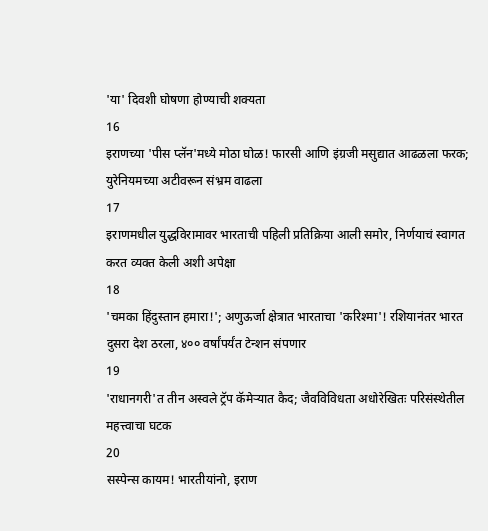'या' दिवशी घोषणा होण्याची शक्यता
16
इराणच्या 'पीस प्लॅन'मध्ये मोठा घोळ! फारसी आणि इंग्रजी मसुद्यात आढळला फरक; युरेनियमच्या अटीवरून संभ्रम वाढला
17
इराणमधील युद्धविरामावर भारताची पहिली प्रतिक्रिया आली समोर, निर्णयाचं स्वागत करत व्यक्त केली अशी अपेक्षा
18
'चमका हिंदुस्तान हमारा!'; अणुऊर्जा क्षेत्रात भारताचा 'करिश्मा'! रशियानंतर भारत दुसरा देश ठरला, ४०० वर्षांपर्यंत टेन्शन संपणार
19
'राधानगरी'त तीन अस्वले ट्रॅप कॅमेऱ्यात कैद; जैवविविधता अधोरेखितः परिसंस्थेतील महत्त्वाचा घटक
20
सस्पेन्स कायम! भारतीयांनो, इराण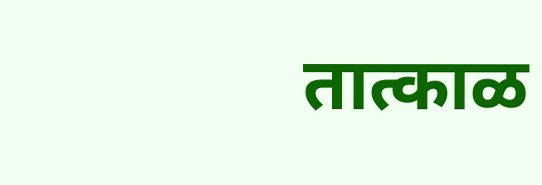तात्काळ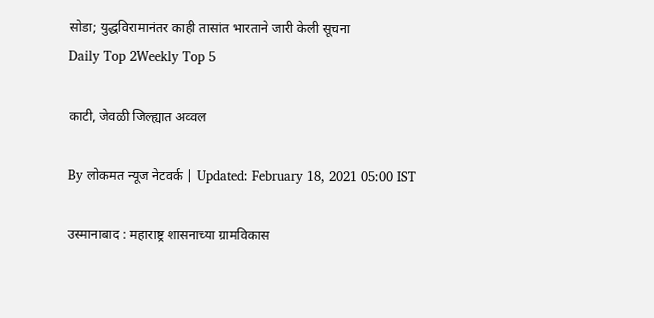सोडा; युद्धविरामानंतर काही तासांत भारताने जारी केली सूचना
Daily Top 2Weekly Top 5

काटी, जेवळी जिल्ह्यात अव्वल

By लोकमत न्यूज नेटवर्क | Updated: February 18, 2021 05:00 IST

उस्मानाबाद : महाराष्ट्र शासनाच्या ग्रामविकास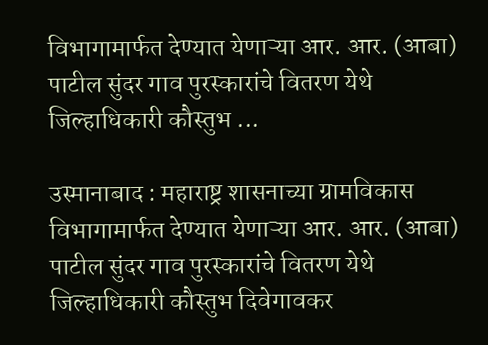विभागामार्फत देण्यात येणाऱ्या आर. आर. (आबा) पाटील सुंदर गाव पुरस्कारांचे वितरण येथे जिल्हाधिकारी कौस्तुभ ...

उस्मानाबाद : महाराष्ट्र शासनाच्या ग्रामविकास विभागामार्फत देण्यात येणाऱ्या आर. आर. (आबा) पाटील सुंदर गाव पुरस्कारांचे वितरण येथे जिल्हाधिकारी कौस्तुभ दिवेगावकर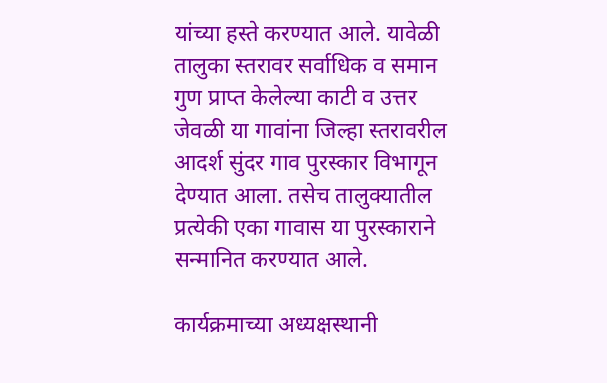यांच्या हस्ते करण्यात आले. यावेळी तालुका स्तरावर सर्वाधिक व समान गुण प्राप्त केलेल्या काटी व उत्तर जेवळी या गावांना जिल्हा स्तरावरील आदर्श सुंदर गाव पुरस्कार विभागून देण्यात आला. तसेच तालुक्यातील प्रत्येकी एका गावास या पुरस्काराने सन्मानित करण्यात आले.

कार्यक्रमाच्या अध्यक्षस्थानी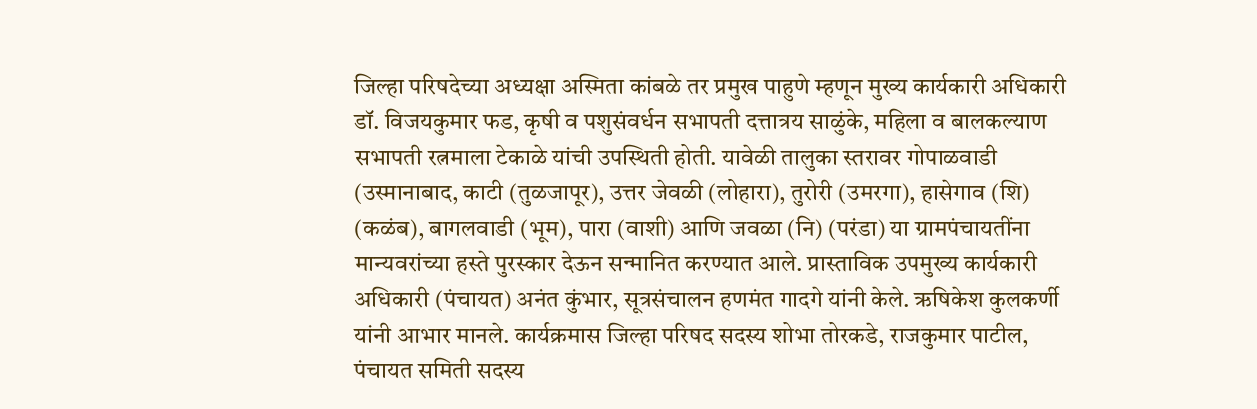जिल्हा परिषदेच्या अध्यक्षा अस्मिता कांबळे तर प्रमुख पाहुणे म्हणून मुख्य कार्यकारी अधिकारी डॉ. विजयकुमार फड, कृषी व पशुसंवर्धन सभापती दत्तात्रय साळुंके, महिला व बालकल्याण सभापती रत्नमाला टेकाळे यांची उपस्थिती होती. यावेळी तालुका स्तरावर गोपाळवाडी (उस्मानाबाद, काटी (तुळजापूर), उत्तर जेवळी (लोहारा), तुरोरी (उमरगा), हासेगाव (शि) (कळंब), बागलवाडी (भूम), पारा (वाशी) आणि जवळा (नि) (परंडा) या ग्रामपंचायतींना मान्यवरांच्या हस्ते पुरस्कार देऊन सन्मानित करण्यात आले. प्रास्ताविक उपमुख्य कार्यकारी अधिकारी (पंचायत) अनंत कुंभार, सूत्रसंचालन हणमंत गादगे यांनी केले. ऋषिकेश कुलकर्णी यांनी आभार मानले. कार्यक्रमास जिल्हा परिषद सदस्य शोभा तोरकडे, राजकुमार पाटील, पंचायत समिती सदस्य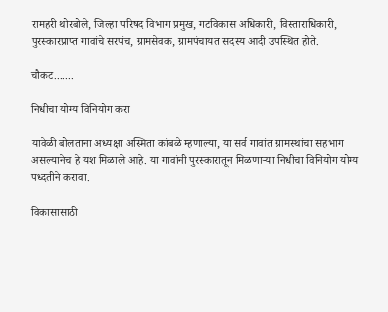रामहरी थोरबोले, जिल्हा परिषद विभाग प्रमुख, गटविकास अधिकारी, विस्ताराधिकारी, पुरस्कारप्राप्त गावांचे सरपंच, ग्रामसेवक, ग्रामपंचायत सदस्य आदी उपस्थित होते.

चौकट.......

निधीचा योग्य विनियोग करा

यावेळी बोलताना अध्यक्षा अस्मिता कांबळे म्हणाल्या, या सर्व गावांत ग्रामस्थांचा सहभाग असल्यानेच हे यश मिळाले आहे. या गावांनी पुरस्कारातून मिळणाऱ्या निधीचा विनियोग योग्य पध्दतीने करावा.

विकासासाठी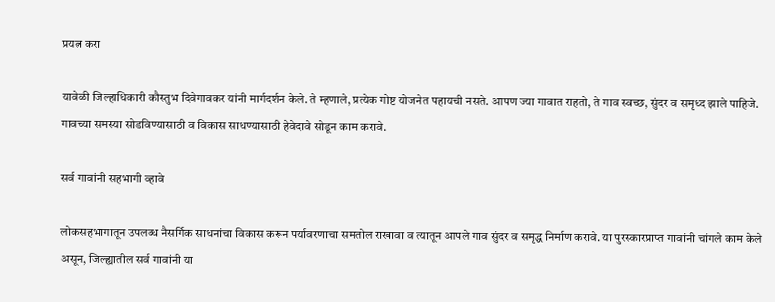प्रयत्न करा

यावेळी जिल्हाधिकारी कौस्तुभ दिवेगावकर यांनी मार्गदर्शन केले. ते म्हणाले, प्रत्येक गोष्ट योजनेत पहायची नसते. आपण ज्या गावात राहतो, ते गाव स्वच्छ, सुंदर व समृध्द झाले पाहिजे. गावच्या समस्या सोडविण्यासाठी व विकास साधण्यासाठी हेवेदावे सोडून काम करावे.

सर्व गावांनी सहभागी व्हावे

लोकसहभागातून उपलब्ध नैसर्गिक साधनांचा विकास करून पर्यावरणाचा समतोल राखावा व त्यातून आपले गाव सुंदर व समृद्ध निर्माण करावे. या पुरस्कारप्राप्त गावांनी चांगले काम केले असून, जिल्ह्यातील सर्व गावांनी या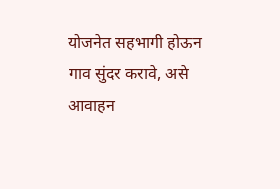योजनेत सहभागी होऊन गाव सुंदर करावे, असे आवाहन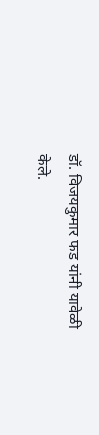डॉ. विजयकुमार फड यांनी यावेळी केले.